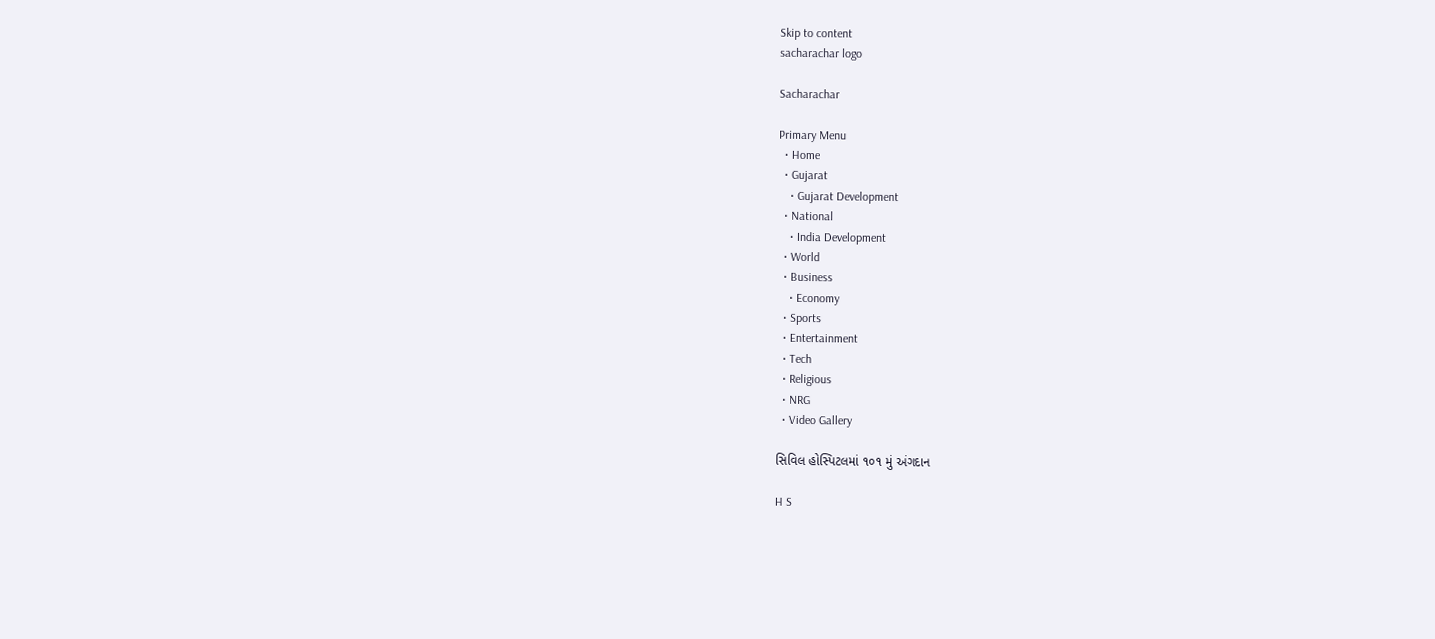Skip to content
sacharachar logo

Sacharachar

Primary Menu
  • Home
  • Gujarat
    • Gujarat Development
  • National
    • India Development
  • World
  • Business
    • Economy
  • Sports
  • Entertainment
  • Tech
  • Religious
  • NRG
  • Video Gallery

સિવિલ હોસ્પિટલમાં ૧૦૧ મું અંગદાન

H S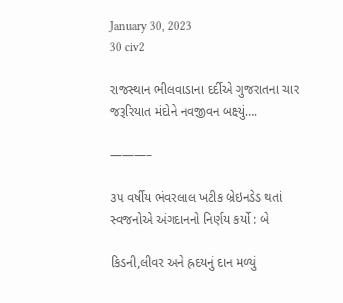January 30, 2023
30 civ2

રાજસ્થાન ભીલવાડાના દર્દીએ ગુજરાતના ચાર જરૂરિયાત મંદોને નવજીવન બક્ષ્યું….

———–

૩૫ વર્ષીય ભંવરલાલ ખટીક બ્રેઇનડેડ થતાં સ્વજનોએ અંગદાનનો નિર્ણય કર્યો : બે

કિડની,લીવર અને હ્રદયનું દાન મળ્યું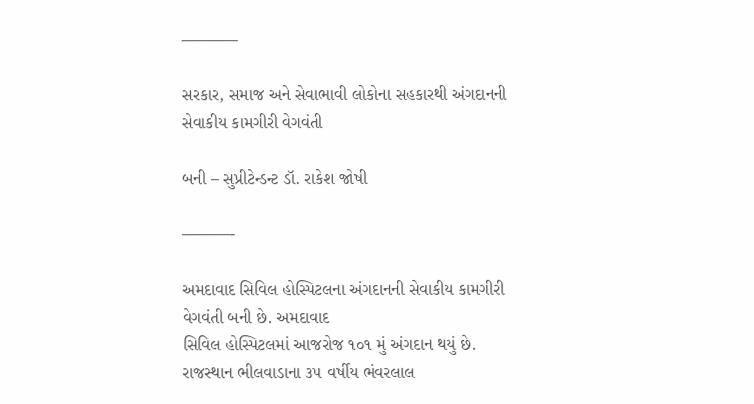———–

સરકાર, સમાજ અને સેવાભાવી લોકોના સહકારથી અંગદાનની સેવાકીય કામગીરી વેગવંતી

બની – સુપ્રીટેન્ડન્ટ ડૉ. રાકેશ જોષી

———-

અમદાવાદ સિવિલ હોસ્પિટલના અંગદાનની સેવાકીય કામગીરી વેગવંતી બની છે. અમદાવાદ
સિવિલ હોસ્પિટલમાં આજરોજ ૧૦૧ મું અંગદાન થયું છે.
રાજસ્થાન ભીલવાડાના ૩૫ વર્ષીય ભંવરલાલ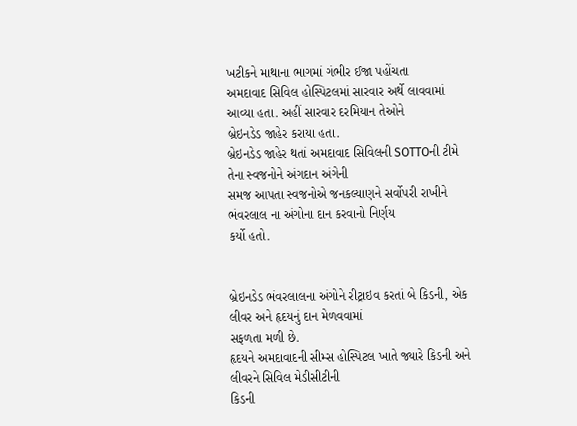ખટીકને માથાના ભાગમાં ગંભીર ઈજા પહોંચતા
અમદાવાદ સિવિલ હોસ્પિટલમાં સારવાર અર્થે લાવવામાં આવ્યા હતા. અહીં સારવાર દરમિયાન તેઓને
બ્રેઇનડેડ જાહેર કરાયા હતા.
બ્રેઇનડેડ જાહેર થતાં અમદાવાદ સિવિલની SOTTOની ટીમે તેના સ્વજનોને અંગદાન અંગેની
સમજ આપતા સ્વજનોએ જનકલ્યાણને સર્વોપરી રાખીને ભંવરલાલ ના અંગોના દાન કરવાનો નિર્ણય
કર્યો હતો.


બ્રેઇનડેડ ભંવરલાલના અંગોને રીટ્રાઇવ કરતાં બે કિડની, એક લીવર અને હૃદયનું દાન મેળવવામાં
સફળતા મળી છે.
હૃદયને અમદાવાદની સીમ્સ હોસ્પિટલ ખાતે જ્યારે કિડની અને લીવરને સિવિલ મેડીસીટીની
કિડની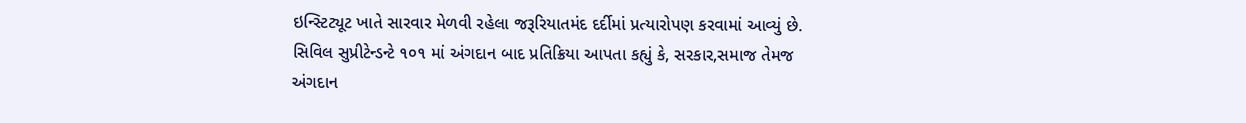ઇન્સ્ટિટ્યૂટ ખાતે સારવાર મેળવી રહેલા જરૂરિયાતમંદ દર્દીમાં પ્રત્યારોપણ કરવામાં આવ્યું છે.
સિવિલ સુપ્રીટેન્ડન્ટે ૧૦૧ માં અંગદાન બાદ પ્રતિક્રિયા આપતા કહ્યું કે, સરકાર,સમાજ તેમજ
અંગદાન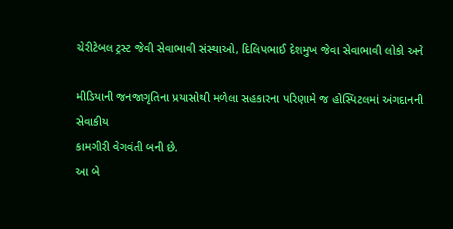ચેરીટેબલ ટ્રસ્ટ જેવી સેવાભાવી સંસ્થાઓ, દિલિપભાઈ દેશમુખ જેવા સેવાભાવી લોકો અને

મીડિયાની જનજાગૃતિના પ્રયાસોથી મળેલા સહકારના પરિણામે જ હોસ્પિટલમાં અંગદાનની સેવાકીય
કામગીરી વેગવંતી બની છે.
આ બે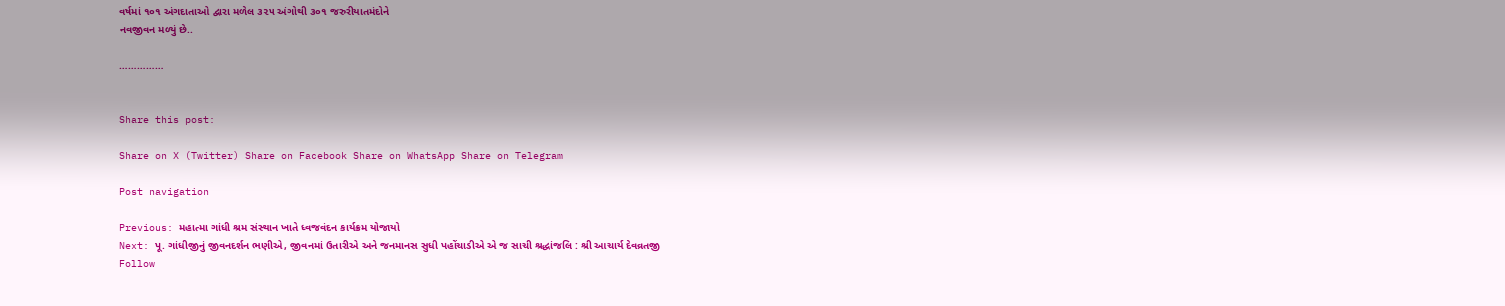વર્ષમાં ૧૦૧ અંગદાતાઓ દ્વારા મળેલ ૩૨૫ અંગોથી ૩૦૧ જરુરીયાતમંદોને
નવજીવન મળ્યું છે..

……………


Share this post:

Share on X (Twitter) Share on Facebook Share on WhatsApp Share on Telegram

Post navigation

Previous: મહાત્મા ગાંધી શ્રમ સંસ્થાન ખાતે ધ્વજવંદન કાર્યક્રમ યોજાયો
Next: પૂ. ગાંધીજીનું જીવનદર્શન ભણીએ, જીવનમાં ઉતારીએ અને જનમાનસ સુધી પહોંચાડીએ એ જ સાચી શ્રદ્ધાંજલિ : શ્રી આચાર્ય દેવવ્રતજી
Follow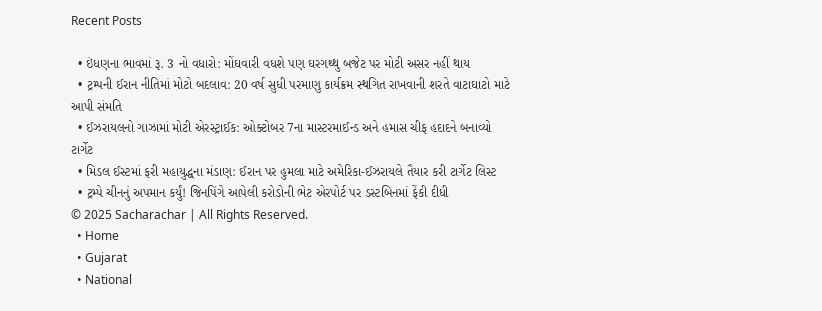Recent Posts

  • ઇંધણના ભાવમાં રૂ. 3 નો વધારો: મોંઘવારી વધશે પણ ઘરગથ્થુ બજેટ પર મોટી અસર નહીં થાય
  • ટ્રમ્પની ઈરાન નીતિમાં મોટો બદલાવ: 20 વર્ષ સુધી પરમાણુ કાર્યક્રમ સ્થગિત રાખવાની શરતે વાટાઘાટો માટે આપી સંમતિ
  • ઈઝરાયલનો ગાઝામાં મોટી એરસ્ટ્રાઈક: ઓક્ટોબર 7ના માસ્ટરમાઈન્ડ અને હમાસ ચીફ હદાદને બનાવ્યો ટાર્ગેટ
  • મિડલ ઈસ્ટમાં ફરી મહાયુદ્ધના મંડાણ: ઈરાન પર હુમલા માટે અમેરિકા-ઈઝરાયલે તૈયાર કરી ટાર્ગેટ લિસ્ટ
  • ટ્રમ્પે ચીનનું અપમાન કર્યું! જિનપિંગે આપેલી કરોડોની ભેટ એરપોર્ટ પર ડસ્ટબિનમાં ફેંકી દીધી
© 2025 Sacharachar | All Rights Reserved.
  • Home
  • Gujarat
  • National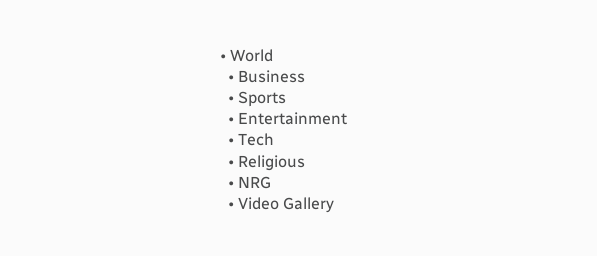• World
  • Business
  • Sports
  • Entertainment
  • Tech
  • Religious
  • NRG
  • Video Gallery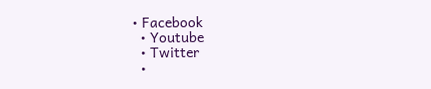• Facebook
  • Youtube
  • Twitter
  •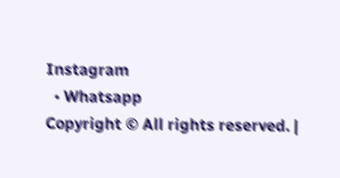Instagram
  • Whatsapp
Copyright © All rights reserved. |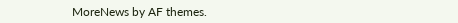MoreNews by AF themes.